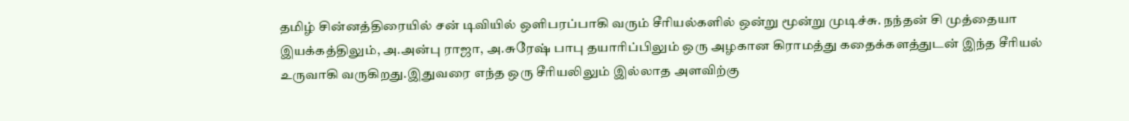தமிழ் சின்னத்திரையில் சன் டிவியில் ஒளிபரப்பாகி வரும் சீரியல்களில் ஒன்று மூன்று முடிச்சு. நந்தன் சி முத்தையா இயக்கத்திலும், அ.அன்பு ராஜா, அ.சுரேஷ் பாபு தயாரிப்பிலும் ஒரு அழகான கிராமத்து கதைக்களத்துடன் இந்த சீரியல் உருவாகி வருகிறது.இதுவரை எந்த ஒரு சீரியலிலும் இல்லாத அளவிற்கு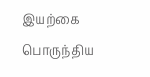இயற்கை பொருந்திய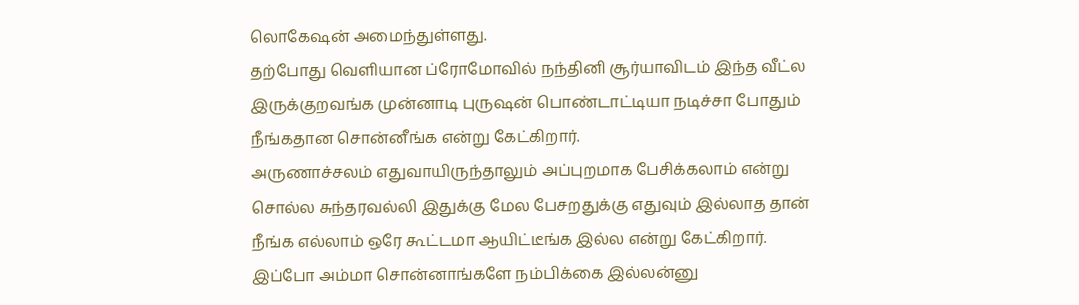லொகேஷன் அமைந்துள்ளது.
தற்போது வெளியான ப்ரோமோவில் நந்தினி சூர்யாவிடம் இந்த வீட்ல இருக்குறவங்க முன்னாடி புருஷன் பொண்டாட்டியா நடிச்சா போதும் நீங்கதான சொன்னீங்க என்று கேட்கிறார்.
அருணாச்சலம் எதுவாயிருந்தாலும் அப்புறமாக பேசிக்கலாம் என்று சொல்ல சுந்தரவல்லி இதுக்கு மேல பேசறதுக்கு எதுவும் இல்லாத தான் நீங்க எல்லாம் ஒரே கூட்டமா ஆயிட்டீங்க இல்ல என்று கேட்கிறார்.
இப்போ அம்மா சொன்னாங்களே நம்பிக்கை இல்லன்னு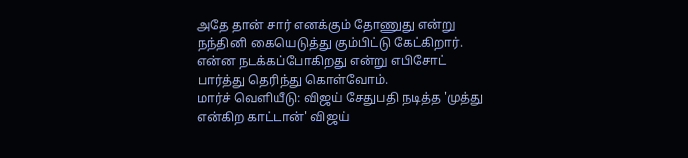அதே தான் சார் எனக்கும் தோணுது என்று நந்தினி கையெடுத்து கும்பிட்டு கேட்கிறார். என்ன நடக்கப்போகிறது என்று எபிசோட் பார்த்து தெரிந்து கொள்வோம்.
மார்ச் வெளியீடு: விஜய் சேதுபதி நடித்த 'முத்து என்கிற காட்டான்' விஜய்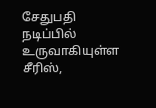சேதுபதி நடிப்பில் உருவாகியுள்ள சீரிஸ்,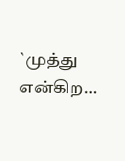`முத்து என்கிற…